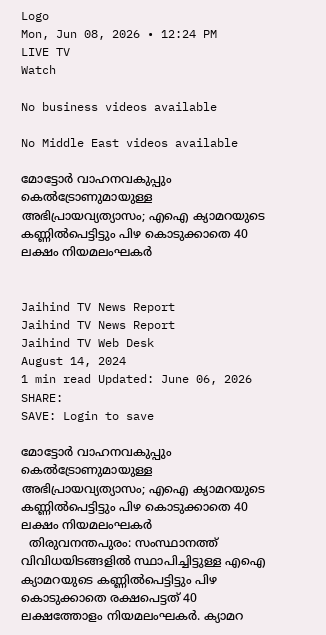Logo
Mon, Jun 08, 2026 • 12:24 PM
LIVE TV
Watch

No business videos available

No Middle East videos available

മോട്ടോര്‍ വാഹനവകുപ്പും കെല്‍ട്രോണുമായുള്ള അഭിപ്രായവ്യത്യാസം; എഐ ക്യാമറയുടെ കണ്ണില്‍പെട്ടിട്ടും പിഴ കൊടുക്കാതെ 40 ലക്ഷം നിയമലംഘകര്‍


Jaihind TV News Report
Jaihind TV News Report
Jaihind TV Web Desk
August 14, 2024
1 min read Updated: June 06, 2026
SHARE:
SAVE: Login to save

മോട്ടോര്‍ വാഹനവകുപ്പും കെല്‍ട്രോണുമായുള്ള അഭിപ്രായവ്യത്യാസം; എഐ ക്യാമറയുടെ കണ്ണില്‍പെട്ടിട്ടും പിഴ കൊടുക്കാതെ 40 ലക്ഷം നിയമലംഘകര്‍
  തിരുവനന്തപുരം: സംസ്ഥാനത്ത് വിവിധയിടങ്ങളില്‍ സ്ഥാപിച്ചിട്ടുള്ള എഐ ക്യാമറയുടെ കണ്ണില്‍പെട്ടിട്ടും പിഴ കൊടുക്കാതെ രക്ഷപെട്ടത് 40 ലക്ഷത്തോളം നിയമലംഘകര്‍. ക്യാമറ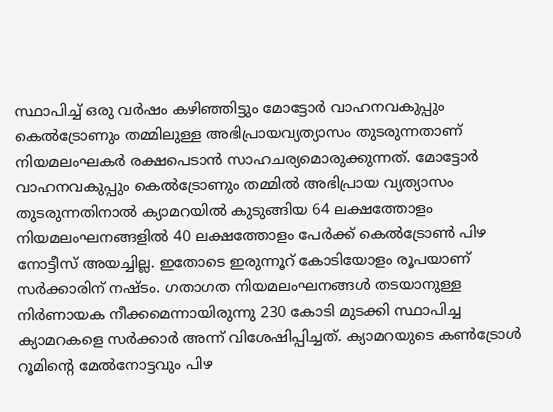സ്ഥാപിച്ച് ഒരു വര്‍ഷം കഴിഞ്ഞിട്ടും മോട്ടോര്‍ വാഹനവകുപ്പും കെല്‍ട്രോണും തമ്മിലുള്ള അഭിപ്രായവ്യത്യാസം തുടരുന്നതാണ് നിയമലംഘകര്‍ രക്ഷപെടാന്‍ സാഹചര്യമൊരുക്കുന്നത്. മോട്ടോര്‍ വാഹനവകുപ്പും കെല്‍ട്രോണും തമ്മില്‍ അഭിപ്രായ വ്യത്യാസം തുടരുന്നതിനാല്‍ ക്യാമറയില്‍ കുടുങ്ങിയ 64 ലക്ഷത്തോളം നിയമലംഘനങ്ങളില്‍ 40 ലക്ഷത്തോളം പേര്‍ക്ക് കെല്‍ട്രോണ്‍ പിഴ നോട്ടീസ് അയച്ചില്ല. ഇതോടെ ഇരുന്നൂറ് കോടിയോളം രൂപയാണ് സര്‍ക്കാരിന് നഷ്ടം. ഗതാഗത നിയമലംഘനങ്ങള്‍ തടയാനുള്ള നിര്‍ണായക നീക്കമെന്നായിരുന്നു 230 കോടി മുടക്കി സ്ഥാപിച്ച ക്യാമറകളെ സര്‍ക്കാര്‍ അന്ന് വിശേഷിപ്പിച്ചത്. ക്യാമറയുടെ കണ്‍ട്രോള്‍ റൂമിന്‍റെ മേല്‍നോട്ടവും പിഴ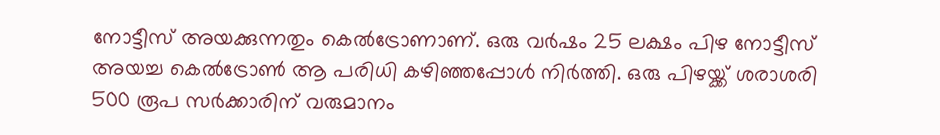നോട്ടീസ് അയക്കുന്നതും കെല്‍ട്രോണാണ്. ഒരു വര്‍ഷം 25 ലക്ഷം പിഴ നോട്ടീസ് അയച്ച കെല്‍ട്രോണ്‍ ആ പരിധി കഴിഞ്ഞപ്പോള്‍ നിര്‍ത്തി. ഒരു പിഴയ്ക്ക് ശരാശരി 500 രൂപ സര്‍ക്കാരിന് വരുമാനം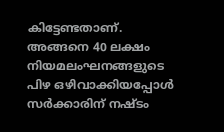കിട്ടേണ്ടതാണ്. അങ്ങനെ 40 ലക്ഷം നിയമലംഘനങ്ങളുടെ പിഴ ഒഴിവാക്കിയപ്പോള്‍ സര്‍ക്കാരിന് നഷ്ടം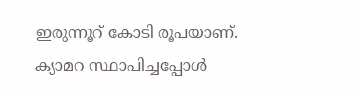ഇരുന്നൂറ് കോടി രൂപയാണ്. ക്യാമറ സ്ഥാപിച്ചപ്പോള്‍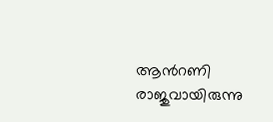ആന്‍റണി രാജുവായിരുന്നു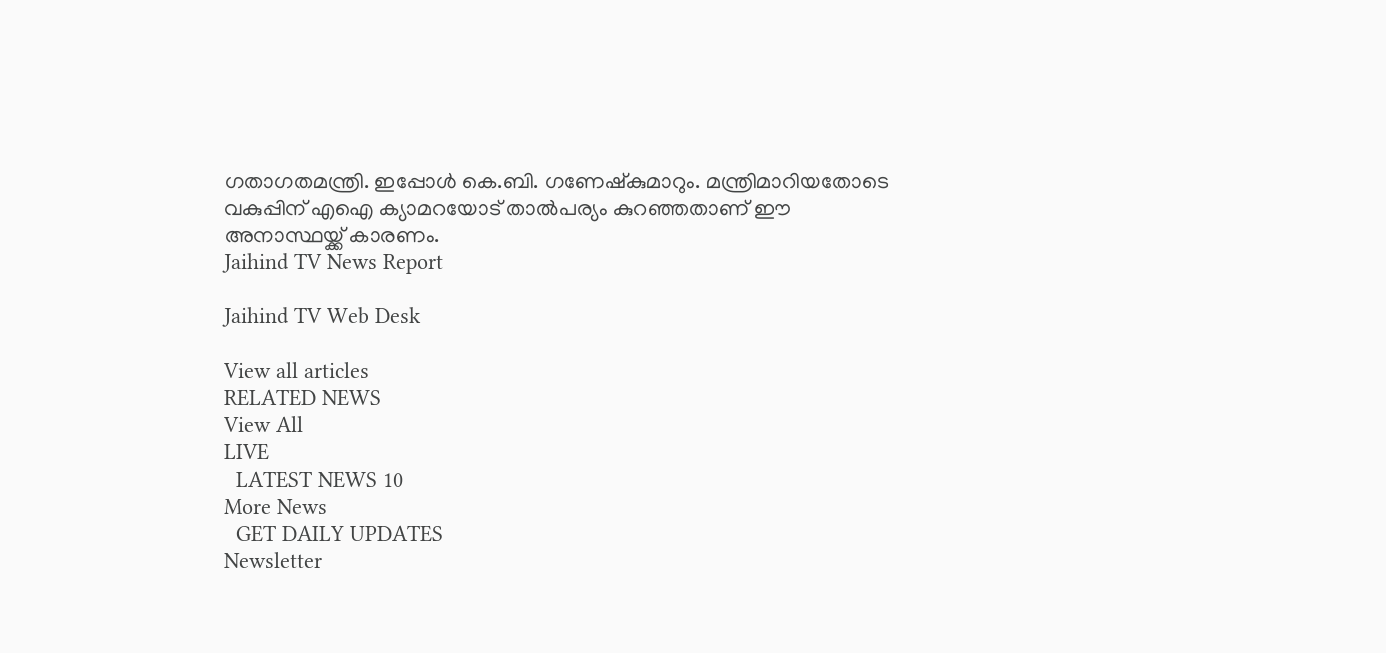ഗതാഗതമന്ത്രി. ഇപ്പോള്‍ കെ.ബി. ഗണേഷ്‌കുമാറും. മന്ത്രിമാറിയതോടെ വകുപ്പിന് എഐ ക്യാമറയോട് താല്‍പര്യം കുറഞ്ഞതാണ് ഈ അനാസ്ഥയ്ക്ക് കാരണം.
Jaihind TV News Report

Jaihind TV Web Desk

View all articles
RELATED NEWS
View All
LIVE
  LATEST NEWS 10
More News
  GET DAILY UPDATES
Newsletter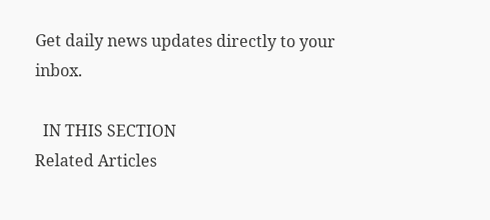Get daily news updates directly to your inbox.

  IN THIS SECTION
Related Articles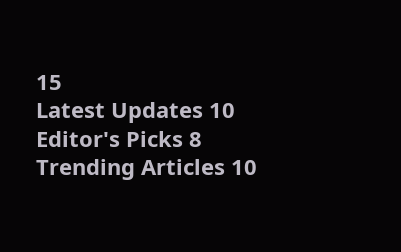15
Latest Updates 10
Editor's Picks 8
Trending Articles 10